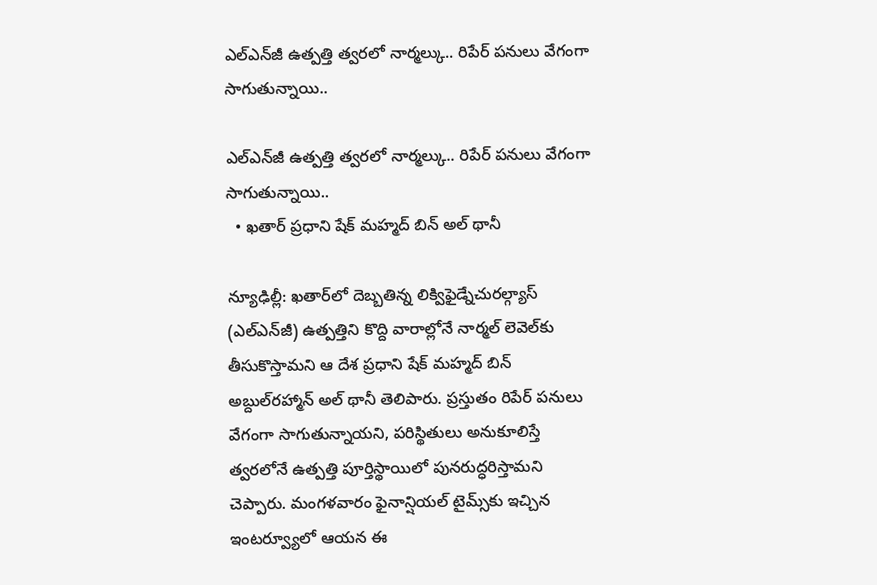ఎల్‌‌‌‌ఎన్‌‌‌‌జీ ఉత్పత్తి త్వరలో నార్మల్కు.. రిపేర్ పనులు వేగంగా సాగుతున్నాయి..

ఎల్‌‌‌‌ఎన్‌‌‌‌జీ ఉత్పత్తి త్వరలో నార్మల్కు.. రిపేర్ పనులు వేగంగా సాగుతున్నాయి..
  • ఖతార్ ప్రధాని షేక్ మహ్మద్ బిన్ అల్ థానీ

న్యూఢిల్లీ: ఖతార్‌‌‌‌లో దెబ్బతిన్న లిక్విఫైడ్నేచురల్గ్యాస్ (ఎల్‌‌‌‌ఎన్‌‌‌‌జీ) ఉత్పత్తిని కొద్ది వారాల్లోనే నార్మల్ లెవెల్‌‌‌‌కు తీసుకొస్తామని ఆ దేశ ప్రధాని షేక్ మహ్మద్ బిన్ అబ్దుల్‌‌‌‌రహ్మాన్ అల్ థానీ తెలిపారు. ప్రస్తుతం రిపేర్ పనులు వేగంగా సాగుతున్నాయని, పరిస్థితులు అనుకూలిస్తే త్వరలోనే ఉత్పత్తి పూర్తిస్థాయిలో పునరుద్ధరిస్తామని చెప్పారు. మంగళవారం ఫైనాన్షియల్ టైమ్స్‌‌‌‌కు ఇచ్చిన ఇంటర్వ్యూలో ఆయన ఈ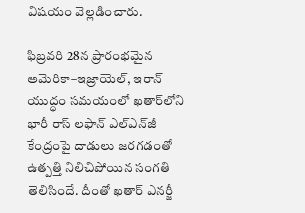విషయం వెల్లడించారు.

ఫిబ్రవరి 28న ప్రారంభమైన అమెరికా–ఇజ్రాయెల్, ఇరాన్ యుద్ధం సమయంలో ఖతార్‌‌‌‌లోని భారీ రాస్ లఫాన్ ఎల్‌‌‌‌ఎన్‌‌‌‌జీ కేంద్రంపై దాడులు జరగడంతో ఉత్పత్తి నిలిచిపోయిన సంగతి తెలిసిందే. దీంతో ఖతార్ ఎనర్జీ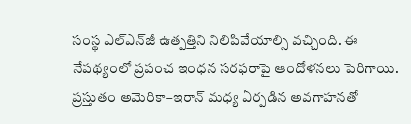సంస్థ ఎల్‌‌‌‌ఎన్‌‌‌‌జీ ఉత్పత్తిని నిలిపివేయాల్సి వచ్చింది. ఈ నేపథ్యంలో ప్రపంచ ఇంధన సరఫరాపై ఆందోళనలు పెరిగాయి. ప్రస్తుతం అమెరికా–ఇరాన్ మధ్య ఏర్పడిన అవగాహనతో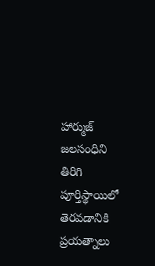హార్ముజ్ జలసంధిని తిరిగి పూర్తిస్థాయిలో తెరవడానికి ప్రయత్నాలు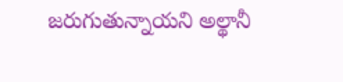జరుగుతున్నాయని అల్థానీ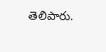తెలిపారు.